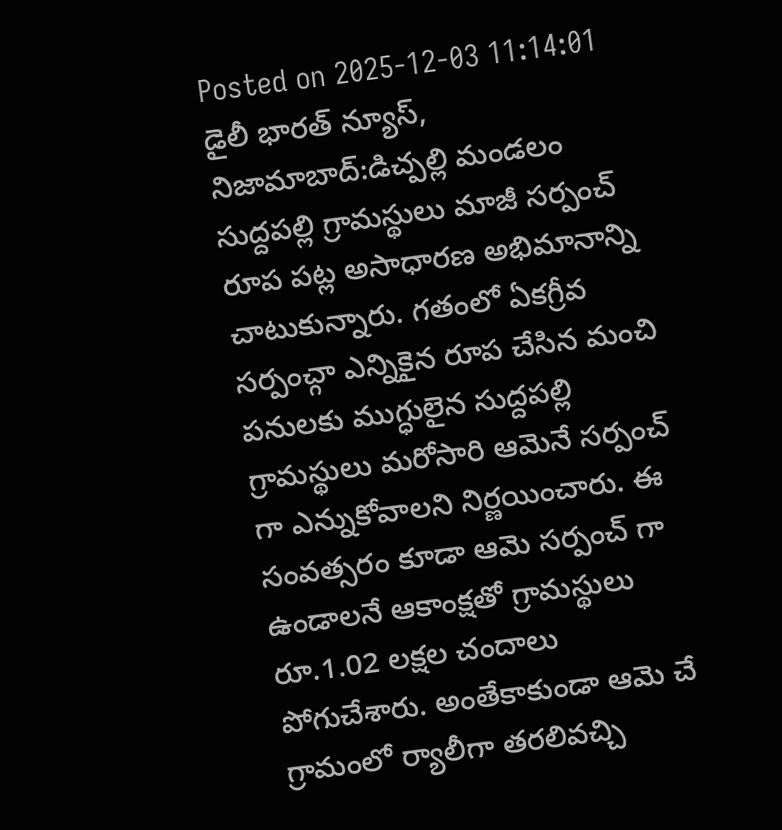Posted on 2025-12-03 11:14:01
డైలీ భారత్ న్యూస్, నిజామాబాద్:డిచ్పల్లి మండలం సుద్దపల్లి గ్రామస్థులు మాజీ సర్పంచ్ రూప పట్ల అసాధారణ అభిమానాన్ని చాటుకున్నారు. గతంలో ఏకగ్రీవ సర్పంచ్గా ఎన్నికైన రూప చేసిన మంచి పనులకు ముగ్ధులైన సుద్దపల్లి గ్రామస్థులు మరోసారి ఆమెనే సర్పంచ్ గా ఎన్నుకోవాలని నిర్ణయించారు. ఈ సంవత్సరం కూడా ఆమె సర్పంచ్ గా ఉండాలనే ఆకాంక్షతో గ్రామస్థులు రూ.1.02 లక్షల చందాలు పోగుచేశారు. అంతేకాకుండా ఆమె చే గ్రామంలో ర్యాలీగా తరలివచ్చి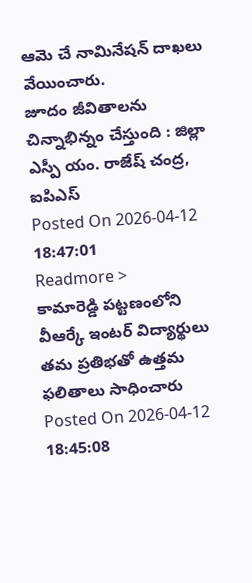ఆమె చే నామినేషన్ దాఖలు వేయించారు.
జూదం జీవితాలను చిన్నాభిన్నం చేస్తుంది : జిల్లా ఎస్పీ యం. రాజేష్ చంద్ర, ఐపిఎస్
Posted On 2026-04-12 18:47:01
Readmore >
కామారెడ్డి పట్టణంలోని వీఆర్కే ఇంటర్ విద్యార్థులు తమ ప్రతిభతో ఉత్తమ ఫలితాలు సాధించారు
Posted On 2026-04-12 18:45:08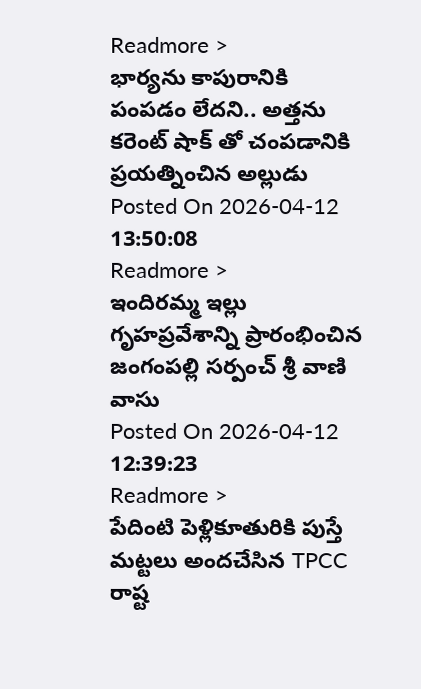Readmore >
భార్యను కాపురానికి పంపడం లేదని.. అత్తను కరెంట్ షాక్ తో చంపడానికి ప్రయత్నించిన అల్లుడు
Posted On 2026-04-12 13:50:08
Readmore >
ఇందిరమ్మ ఇల్లు గృహప్రవేశాన్ని ప్రారంభించిన జంగంపల్లి సర్పంచ్ శ్రీ వాణి వాసు
Posted On 2026-04-12 12:39:23
Readmore >
పేదింటి పెళ్లికూతురికి పుస్తే మట్టలు అందచేసిన TPCC రాష్ట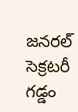జనరల్ సెక్రటరీ గడ్డం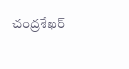చంద్రశేఖర్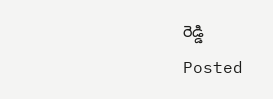రెడ్డి
Posted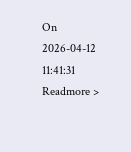On 2026-04-12 11:41:31
Readmore >